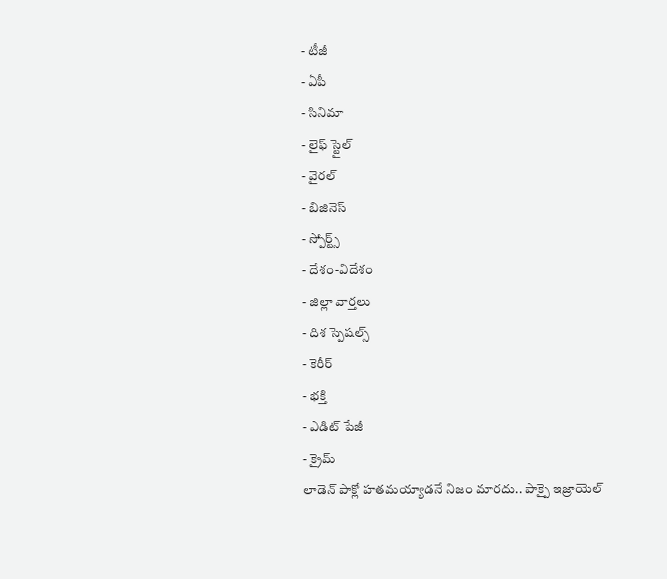- టీజీ
- ఏపీ
- సినిమా
- లైఫ్ స్టైల్
- వైరల్
- బిజినెస్
- స్పోర్ట్స్
- దేశం-విదేశం
- జిల్లా వార్తలు
- దిశ స్పెషల్స్
- కెరీర్
- భక్తి
- ఎడిట్ పేజీ
- క్రైమ్
లాడెన్ పాక్లో హతమయ్యాడనే నిజం మారదు.. పాక్పై ఇజ్రాయెల్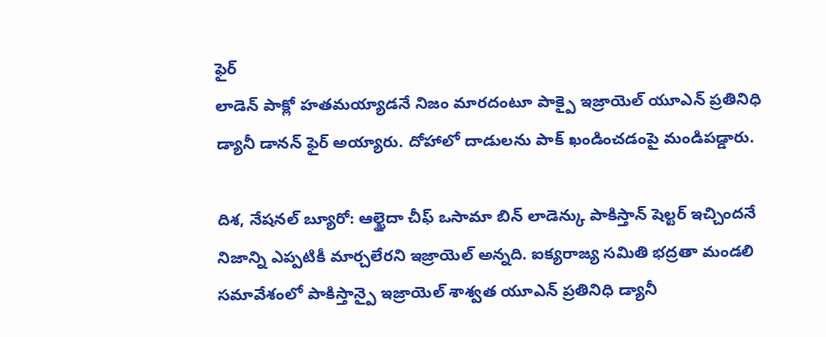ఫైర్
లాడెన్ పాక్లో హతమయ్యాడనే నిజం మారదంటూ పాక్పై ఇజ్రాయెల్ యూఎన్ ప్రతినిధి డ్యానీ డానన్ ఫైర్ అయ్యారు. దోహాలో దాడులను పాక్ ఖండించడంపై మండిపడ్డారు.

దిశ, నేషనల్ బ్యూరో: ఆల్ఖైదా చీఫ్ ఒసామా బిన్ లాడెన్కు పాకిస్తాన్ షెల్టర్ ఇచ్చిందనే నిజాన్ని ఎప్పటికీ మార్చలేరని ఇజ్రాయెల్ అన్నది. ఐక్యరాజ్య సమితి భద్రతా మండలి సమావేశంలో పాకిస్తాన్పై ఇజ్రాయెల్ శాశ్వత యూఎన్ ప్రతినిధి డ్యానీ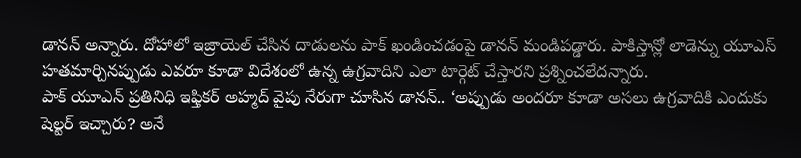డానన్ అన్నారు. దోహాలో ఇజ్రాయెల్ చేసిన దాడులను పాక్ ఖండించడంపై డానన్ మండిపడ్డారు. పాకిస్తాన్లో లాడెన్ను యూఎస్ హతమార్చినప్పుడు ఎవరూ కూడా విదేశంలో ఉన్న ఉగ్రవాదిని ఎలా టార్గెట్ చేస్తారని ప్రశ్నించలేదన్నారు.
పాక్ యూఎన్ ప్రతినిధి ఇఫ్తికర్ అహ్మద్ వైపు నేరుగా చూసిన డానన్.. ‘అప్పుడు అందరూ కూడా అసలు ఉగ్రవాదికి ఎందుకు షెల్టర్ ఇచ్చారు? అనే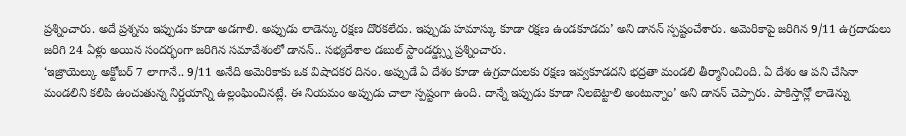ప్రశ్నించారు. అదే ప్రశ్నను ఇప్పుడు కూడా అడగాలి. అప్పుడు లాడెన్కు రక్షణ దొరకలేదు. ఇప్పుడు హమాస్కు కూడా రక్షణ ఉండకూడదు’ అని డానన్ స్పష్టంచేశారు. అమెరికాపై జరిగిన 9/11 ఉగ్రదాడులు జరిగి 24 ఏళ్లు అయిన సందర్భంగా జరిగిన సమావేశంలో డానన్.. సభ్యదేశాల డబుల్ స్టాండర్డ్స్ను ప్రశ్నించారు.
‘ఇజ్రాయెల్కు అక్టోబర్ 7 లాగానే.. 9/11 అనేది అమెరికాకు ఒక విషాదకర దినం. అప్పుడే ఏ దేశం కూడా ఉగ్రవాదులకు రక్షణ ఇవ్వకూడదని భద్రతా మండలి తీర్మానించింది. ఏ దేశం ఆ పని చేసినా మండలిని కలిపి ఉంచుతున్న నిర్ణయాన్ని ఉల్లంఘించినట్లే. ఈ నియమం అప్పుడు చాలా స్పష్టంగా ఉంది. దాన్నే ఇప్పుడు కూడా నిలబెట్టాలి అంటున్నాం’ అని డానన్ చెప్పారు. పాకిస్తాన్లో లాడెన్ను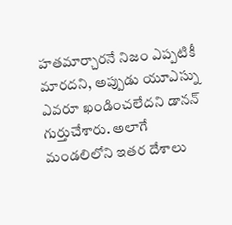హతమార్చారనే నిజం ఎప్పటికీ మారదని, అప్పుడు యూఎస్ను ఎవరూ ఖండించలేదని డానన్ గుర్తుచేశారు. అలాగే మండలిలోని ఇతర దేశాలు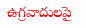ఉగ్రవాదులపై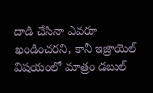దాడి చేసినా ఎవరూ ఖండించరని, కానీ ఇజ్రాయెల్ విషయంలో మాత్రం డబుల్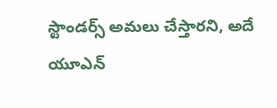స్టాండర్స్ అమలు చేస్తారని, అదే యూఎన్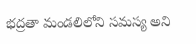భద్రతా మండలిలోని సమస్య అని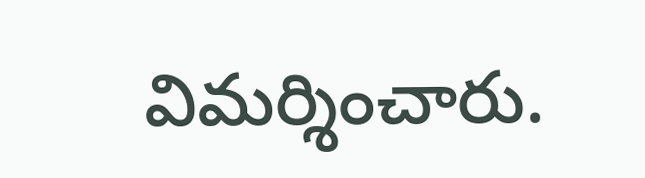విమర్శించారు.